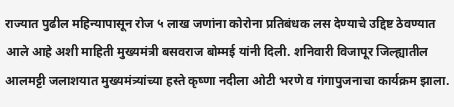राज्यात पुढील महिन्यापासून रोज ५ लाख जणांना कोरोना प्रतिबंधक लस देण्याचे उद्दिष्ट ठेवण्यात आले आहे अशी माहिती मुख्यमंत्री बसवराज बोम्मई यांनी दिली. शनिवारी विजापूर जिल्ह्यातील आलमट्टी जलाशयात मुख्यमंत्र्यांच्या हस्ते कृष्णा नदीला ओटी भरणे व गंगापुजनाचा कार्यक्रम झाला.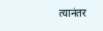त्यानंतर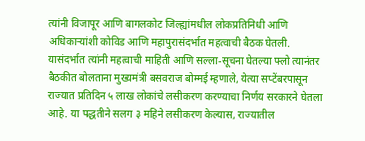त्यांनी विजापूर आणि बागलकोट जिल्ह्यांमधील लोकप्रतिनिधी आणि अधिकाऱ्यांशी कोविड आणि महापुरासंदर्भात महत्वाची बैठक घेतली. यासंदर्भात त्यांनी महत्वाची माहिती आणि सल्ला-सूचना घेतल्या फ्लो त्यानंतर बैठकीत बोलताना मुख्यमंत्री बसवराज बोम्मई म्हणाले, येत्या सप्टेंबरपासून राज्यात प्रतिदिन ५ लाख लोकांचे लसीकरण करण्याचा निर्णय सरकारने घेतला आहे. या पद्धतीने सलग ३ महिने लसीकरण केल्यास, राज्यातील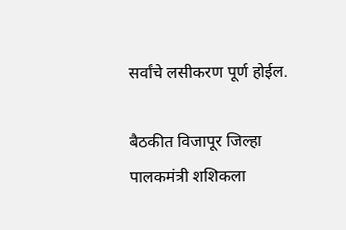सर्वांचे लसीकरण पूर्ण होईल.

बैठकीत विजापूर जिल्हा पालकमंत्री शशिकला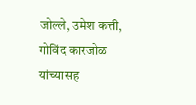जोल्ले, उमेश कत्ती, गोविंद कारजोळ यांच्यासह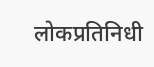लोकप्रतिनिधी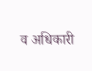व अधिकारी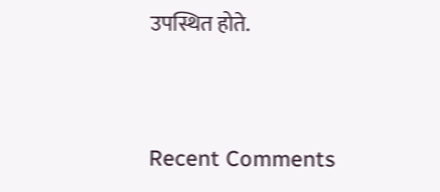उपस्थित होते.


Recent Comments